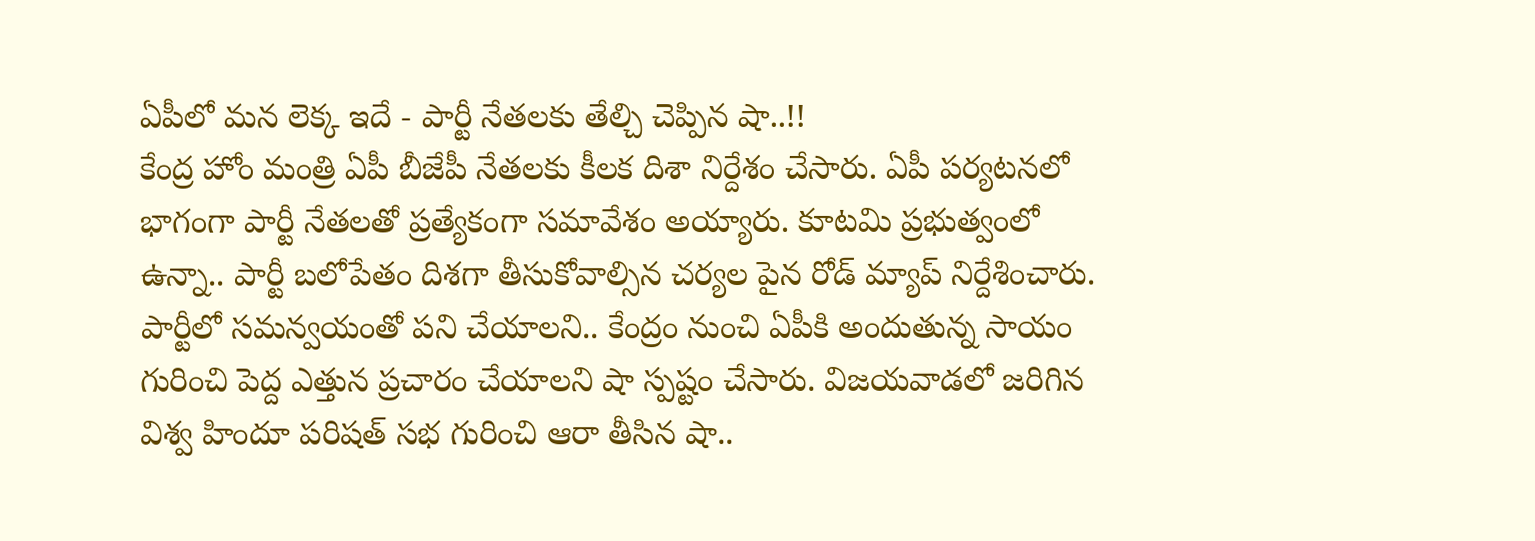ఏపీలో మన లెక్క ఇదే - పార్టీ నేతలకు తేల్చి చెప్పిన షా..!!
కేంద్ర హోం మంత్రి ఏపీ బీజేపీ నేతలకు కీలక దిశా నిర్దేశం చేసారు. ఏపీ పర్యటనలో భాగంగా పార్టీ నేతలతో ప్రత్యేకంగా సమావేశం అయ్యారు. కూటమి ప్రభుత్వంలో ఉన్నా.. పార్టీ బలోపేతం దిశగా తీసుకోవాల్సిన చర్యల పైన రోడ్ మ్యాప్ నిర్దేశించారు. పార్టీలో సమన్వయంతో పని చేయాలని.. కేంద్రం నుంచి ఏపీకి అందుతున్న సాయం గురించి పెద్ద ఎత్తున ప్రచారం చేయాలని షా స్పష్టం చేసారు. విజయవాడలో జరిగిన విశ్వ హిందూ పరిషత్ సభ గురించి ఆరా తీసిన షా..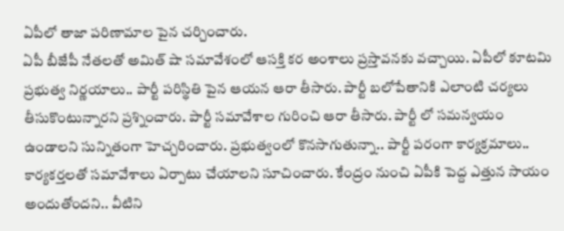ఏపీలో తాజా పరిణామాల పైన చర్చించారు.
ఏపీ బీజేపీ నేతలతో అమిత్ షా సమావేశంలో ఆసక్తి కర అంశాలు ప్రస్తావనకు వచ్చాయి. ఏపీలో కూటమి ప్రభుత్వ నిర్ణయాలు.. పార్టీ పరిస్థితి పైన ఆయన ఆరా తీసారు. పార్టీ బలోపేతానికి ఎలాంటి చర్యలు తీసుకొంటున్నారని ప్రశ్నించారు. పార్టీ సమావేశాల గురించి ఆరా తీసారు. పార్టీ లో సమన్వయం ఉండాలని సున్నితంగా హెచ్చరించారు. ప్రభుత్వంలో కొనసాగుతున్నా.. పార్టీ పరంగా కార్యక్రమాలు.. కార్యకర్తలతో సమావేశాలు ఏర్పాటు చేయాలని సూచించారు. కేంద్రం నుంచి ఏపీకి పెద్ద ఎత్తున సాయం అందుతోందని.. వీటిని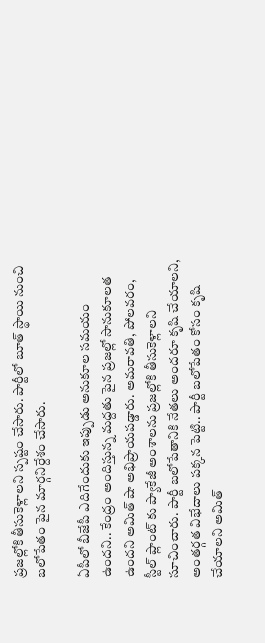ప్రజల్లోకి తీసుకెళ్లాలని స్పష్టం చేసారు. పార్టీలో బూత్ స్థాయి నుంచి బలోపేతం పైన మార్గనిర్దేశం చేసారు.

ఏపీలో బీజేపీ ఎదిగేందుకు ఇప్పుడు అనుకూల సమయం ఉందని.. కేంద్రం అందిస్తున్న మద్దతు పైన ప్రజల్లో సానుకూలత ఉందని అమిత్ షా అభిప్రాయపడ్డారు. అమరావతి, పోలవరం, స్టీల్ ప్లాంట్ కు ప్యాకేజీ అంశాలను ప్రజల్లోకి తీసుకెళ్లాలని సూచించారు. పార్టీ బలోపేతానికి నేతలు అందరూ కృషి చేయాలని, అంతర్గత విభేదాలు పక్కన పెట్టి.. పార్టీ బలోపేతం కోసం కృషి చేయాలని అమిత్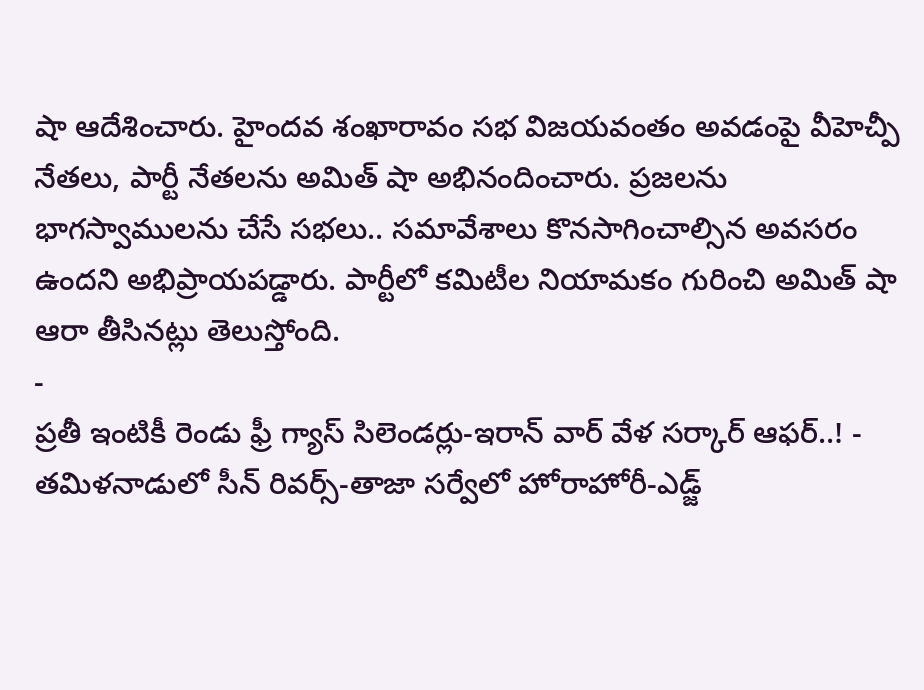షా ఆదేశించారు. హైందవ శంఖారావం సభ విజయవంతం అవడంపై వీహెచ్పీ నేతలు, పార్టీ నేతలను అమిత్ షా అభినందించారు. ప్రజలను భాగస్వాములను చేసే సభలు.. సమావేశాలు కొనసాగించాల్సిన అవసరం ఉందని అభిప్రాయపడ్డారు. పార్టీలో కమిటీల నియామకం గురించి అమిత్ షా ఆరా తీసినట్లు తెలుస్తోంది.
-
ప్రతీ ఇంటికీ రెండు ఫ్రీ గ్యాస్ సిలెండర్లు-ఇరాన్ వార్ వేళ సర్కార్ ఆఫర్..! -
తమిళనాడులో సీన్ రివర్స్-తాజా సర్వేలో హోరాహోరీ-ఎడ్జ్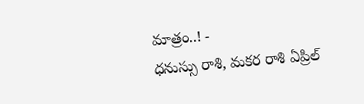మాత్రం..! -
ధనుస్సు రాశి, మకర రాశి ఏప్రిల్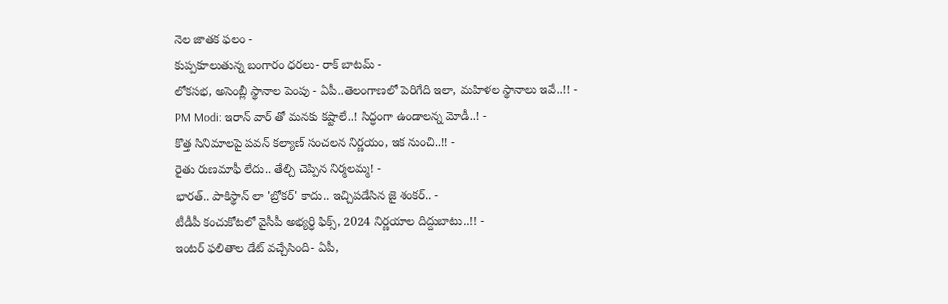నెల జాతక ఫలం -
కుప్పకూలుతున్న బంగారం ధరలు- రాక్ బాటమ్ -
లోకసభ, అసెంబ్లీ స్థానాల పెంపు - ఏపీ..తెలంగాణలో పెరిగేది ఇలా, మహిళల స్థానాలు ఇవే..!! -
PM Modi: ఇరాన్ వార్ తో మనకు కష్టాలే..! సిద్ధంగా ఉండాలన్న మోడీ..! -
కొత్త సినిమాలపై పవన్ కల్యాణ్ సంచలన నిర్ణయం, ఇక నుంచి..!! -
రైతు రుణమాఫీ లేదు.. తేల్చి చెప్పిన నిర్మలమ్మ! -
భారత్.. పాకిస్థాన్ లా 'బ్రోకర్' కాదు.. ఇచ్చిపడేసిన జై శంకర్.. -
టీడీపీ కంచుకోటలో వైసీపీ అభ్యర్ధి ఫిక్స్, 2024 నిర్ణయాల దిద్దుబాటు..!! -
ఇంటర్ ఫలితాల డేట్ వచ్చేసింది- ఏపీ,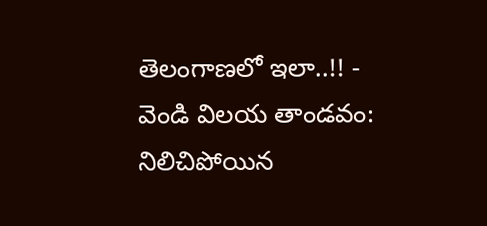తెలంగాణలో ఇలా..!! -
వెండి విలయ తాండవం: నిలిచిపోయిన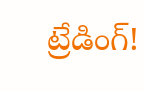ట్రేడింగ్!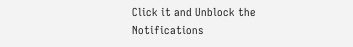Click it and Unblock the Notifications